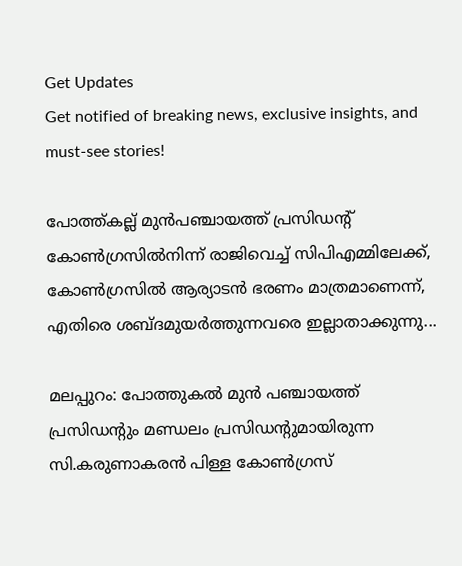Get Updates
Get notified of breaking news, exclusive insights, and must-see stories!

പോത്ത്കല്ല് മുന്‍പഞ്ചായത്ത് പ്രസിഡന്റ് കോണ്‍ഗ്രസില്‍നിന്ന് രാജിവെച്ച് സിപിഎമ്മിലേക്ക്, കോണ്‍ഗ്രസില്‍ ആര്യാടന്‍ ഭരണം മാത്രമാണെന്ന്, എതിരെ ശബ്ദമുയര്‍ത്തുന്നവരെ ഇല്ലാതാക്കുന്നു...

മലപ്പുറം: പോത്തുകല്‍ മുന്‍ പഞ്ചായത്ത് പ്രസിഡന്റും മണ്ഡലം പ്രസിഡന്റുമായിരുന്ന സി.കരുണാകരന്‍ പിള്ള കോണ്‍ഗ്രസ്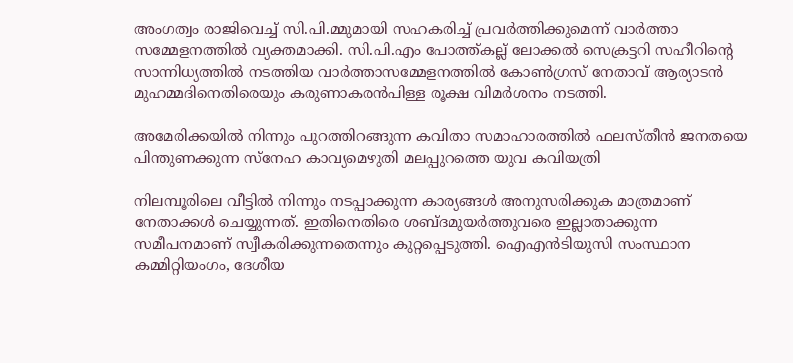അംഗത്വം രാജിവെച്ച് സി.പി.മ്മുമായി സഹകരിച്ച് പ്രവര്‍ത്തിക്കുമെന്ന് വാര്‍ത്താ സമ്മേളനത്തില്‍ വ്യക്തമാക്കി. സി.പി.എം പോത്ത്കല്ല് ലോക്കല്‍ സെക്രട്ടറി സഹീറിന്റെ സാന്നിധ്യത്തില്‍ നടത്തിയ വാര്‍ത്താസമ്മേളനത്തില്‍ കോണ്‍ഗ്രസ് നേതാവ് ആര്യാടന്‍ മുഹമ്മദിനെതിരെയും കരുണാകരന്‍പിള്ള രൂക്ഷ വിമര്‍ശനം നടത്തി.

അമേരിക്കയില്‍ നിന്നും പുറത്തിറങ്ങുന്ന കവിതാ സമാഹാരത്തില്‍ ഫലസ്തീന്‍ ജനതയെ പിന്തുണക്കുന്ന സ്‌നേഹ കാവ്യമെഴുതി മലപ്പുറത്തെ യുവ കവിയത്രി

നിലമ്പൂരിലെ വീട്ടില്‍ നിന്നും നടപ്പാക്കുന്ന കാര്യങ്ങള്‍ അനുസരിക്കുക മാത്രമാണ് നേതാക്കള്‍ ചെയ്യുന്നത്. ഇതിനെതിരെ ശബ്ദമുയര്‍ത്തുവരെ ഇല്ലാതാക്കുന്ന സമീപനമാണ് സ്വീകരിക്കുന്നതെന്നും കുറ്റപ്പെടുത്തി. ഐഎന്‍ടിയുസി സംസ്ഥാന കമ്മിറ്റിയംഗം, ദേശീയ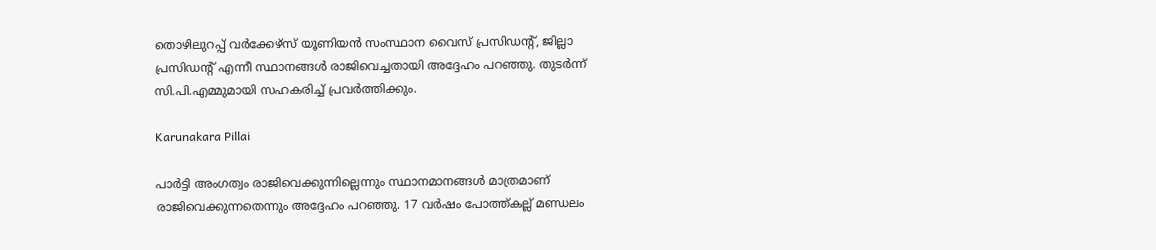തൊഴിലുറപ്പ് വര്‍ക്കേഴ്‌സ് യൂണിയന്‍ സംസ്ഥാന വൈസ് പ്രസിഡന്റ്, ജില്ലാ പ്രസിഡന്റ് എന്നീ സ്ഥാനങ്ങള്‍ രാജിവെച്ചതായി അദ്ദേഹം പറഞ്ഞു. തുടര്‍ന്ന് സി.പി.എമ്മുമായി സഹകരിച്ച് പ്രവര്‍ത്തിക്കും.

Karunakara Pillai

പാര്‍ട്ടി അംഗത്വം രാജിവെക്കുന്നില്ലെന്നും സ്ഥാനമാനങ്ങള്‍ മാത്രമാണ് രാജിവെക്കുന്നതെന്നും അദ്ദേഹം പറഞ്ഞു. 17 വര്‍ഷം പോത്ത്കല്ല് മണ്ഡലം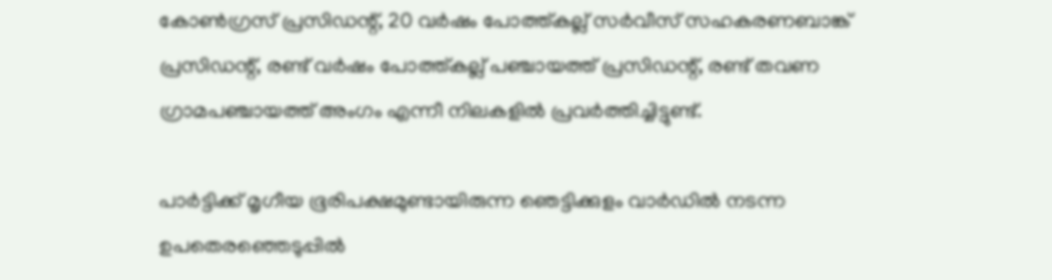കോണ്‍ഗ്രസ് പ്രസിഡന്റ്, 20 വര്‍ഷം പോത്ത്കല്ല് സര്‍വീസ് സഹകരണബാങ്ക് പ്രസിഡന്റ്, രണ്ട് വര്‍ഷം പോത്ത്കല്ല് പഞ്ചായത്ത് പ്രസിഡന്റ്, രണ്ട് തവണ ഗ്രാമപഞ്ചായത്ത് അംഗം എന്നീ നിലകളില്‍ പ്രവര്‍ത്തിച്ചിട്ടുണ്ട്.

പാര്‍ട്ടിക്ക് മൃഗീയ ഭൂരിപക്ഷമുണ്ടായിരുന്ന ഞെട്ടിക്കുളം വാര്‍ഡില്‍ നടന്ന ഉപതെരഞ്ഞെടുപ്പില്‍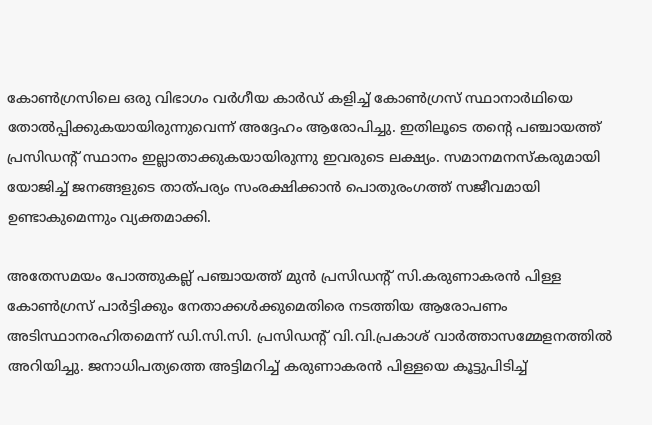കോണ്‍ഗ്രസിലെ ഒരു വിഭാഗം വര്‍ഗീയ കാര്‍ഡ് കളിച്ച് കോണ്‍ഗ്രസ് സ്ഥാനാര്‍ഥിയെ തോല്‍പ്പിക്കുകയായിരുന്നുവെന്ന് അദ്ദേഹം ആരോപിച്ചു. ഇതിലൂടെ തന്റെ പഞ്ചായത്ത് പ്രസിഡന്റ് സ്ഥാനം ഇല്ലാതാക്കുകയായിരുന്നു ഇവരുടെ ലക്ഷ്യം. സമാനമനസ്‌കരുമായി യോജിച്ച് ജനങ്ങളുടെ താത്പര്യം സംരക്ഷിക്കാന്‍ പൊതുരംഗത്ത് സജീവമായി ഉണ്ടാകുമെന്നും വ്യക്തമാക്കി.

അതേസമയം പോത്തുകല്ല് പഞ്ചായത്ത് മുന്‍ പ്രസിഡന്റ് സി.കരുണാകരന്‍ പിള്ള കോണ്‍ഗ്രസ് പാര്‍ട്ടിക്കും നേതാക്കള്‍ക്കുമെതിരെ നടത്തിയ ആരോപണം അടിസ്ഥാനരഹിതമെന്ന് ഡി.സി.സി. പ്രസിഡന്റ് വി.വി.പ്രകാശ് വാര്‍ത്താസമ്മേളനത്തില്‍ അറിയിച്ചു. ജനാധിപത്യത്തെ അട്ടിമറിച്ച് കരുണാകരന്‍ പിള്ളയെ കൂട്ടുപിടിച്ച്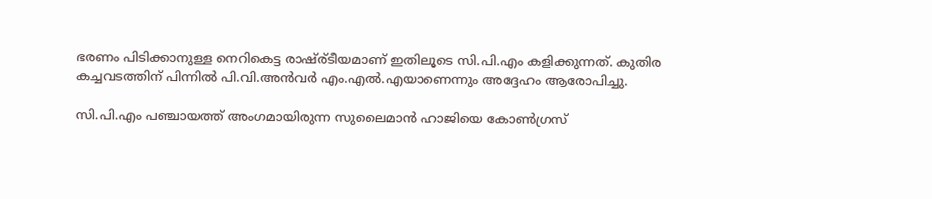ഭരണം പിടിക്കാനുള്ള നെറികെട്ട രാഷ്ര്ടീയമാണ് ഇതിലൂടെ സി.പി.എം കളിക്കുന്നത്. കുതിര കച്ചവടത്തിന് പിന്നില്‍ പി.വി.അന്‍വര്‍ എം.എല്‍.എയാണെന്നും അദ്ദേഹം ആരോപിച്ചു.

സി.പി.എം പഞ്ചായത്ത് അംഗമായിരുന്ന സുലൈമാന്‍ ഹാജിയെ കോണ്‍ഗ്രസ്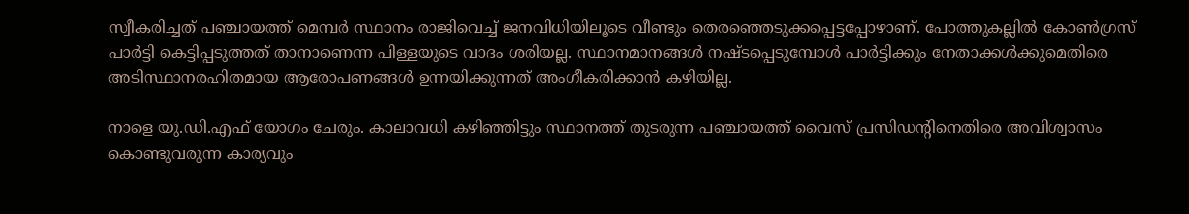സ്വീകരിച്ചത് പഞ്ചായത്ത് മെമ്പര്‍ സ്ഥാനം രാജിവെച്ച് ജനവിധിയിലൂടെ വീണ്ടും തെരഞ്ഞെടുക്കപ്പെട്ടപ്പോഴാണ്. പോത്തുകല്ലില്‍ കോണ്‍ഗ്രസ് പാര്‍ട്ടി കെട്ടിപ്പടുത്തത് താനാണെന്ന പിള്ളയുടെ വാദം ശരിയല്ല. സ്ഥാനമാനങ്ങള്‍ നഷ്ടപ്പെടുമ്പോള്‍ പാര്‍ട്ടിക്കും നേതാക്കള്‍ക്കുമെതിരെ അടിസ്ഥാനരഹിതമായ ആരോപണങ്ങള്‍ ഉന്നയിക്കുന്നത് അംഗീകരിക്കാന്‍ കഴിയില്ല.

നാളെ യു.ഡി.എഫ് യോഗം ചേരും. കാലാവധി കഴിഞ്ഞിട്ടും സ്ഥാനത്ത് തുടരുന്ന പഞ്ചായത്ത് വൈസ് പ്രസിഡന്റിനെതിരെ അവിശ്വാസം കൊണ്ടുവരുന്ന കാര്യവും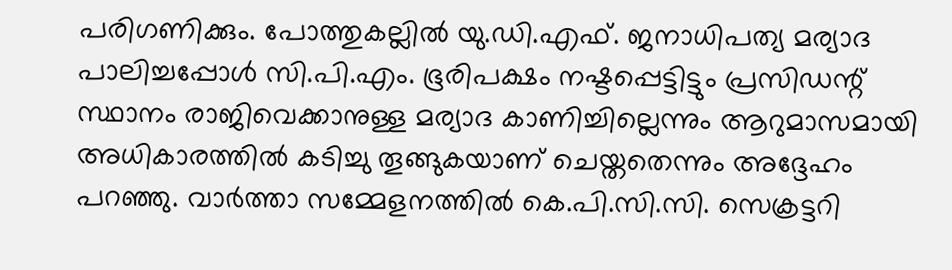പരിഗണിക്കും. പോത്തുകല്ലില്‍ യു.ഡി.എഫ്. ജനാധിപത്യ മര്യാദ പാലിച്ചപ്പോള്‍ സി.പി.എം. ഭൂരിപക്ഷം നഷ്ടപ്പെട്ടിട്ടും പ്രസിഡന്റ് സ്ഥാനം രാജിവെക്കാനുള്ള മര്യാദ കാണിച്ചില്ലെന്നും ആറുമാസമായി അധികാരത്തില്‍ കടിച്ചു തൂങ്ങുകയാണ് ചെയ്തതെന്നും അദ്ദേഹം പറഞ്ഞു. വാര്‍ത്താ സമ്മേളനത്തില്‍ കെ.പി.സി.സി. സെക്രട്ടറി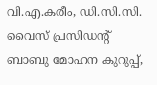വി.എ.കരീം, ഡി.സി.സി. വൈസ് പ്രസിഡന്റ് ബാബു മോഹന കുറുപ്പ്,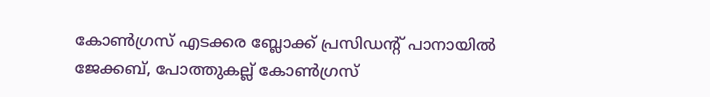കോണ്‍ഗ്രസ് എടക്കര ബ്ലോക്ക് പ്രസിഡന്റ് പാനായില്‍ ജേക്കബ്, പോത്തുകല്ല് കോണ്‍ഗ്രസ്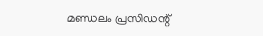മണ്ഡലം പ്രസിഡന്റ്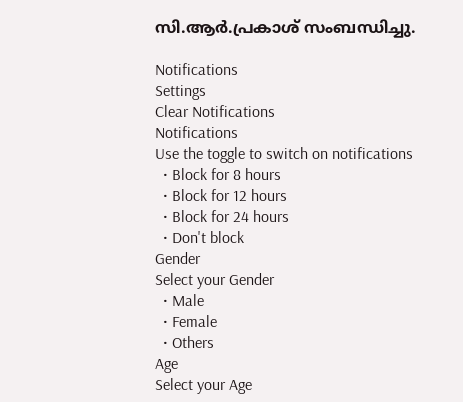സി.ആര്‍.പ്രകാശ് സംബന്ധിച്ചു.

Notifications
Settings
Clear Notifications
Notifications
Use the toggle to switch on notifications
  • Block for 8 hours
  • Block for 12 hours
  • Block for 24 hours
  • Don't block
Gender
Select your Gender
  • Male
  • Female
  • Others
Age
Select your Age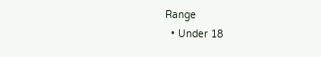Range
  • Under 18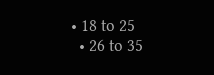• 18 to 25
  • 26 to 35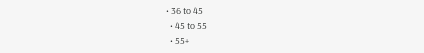• 36 to 45
  • 45 to 55
  • 55+